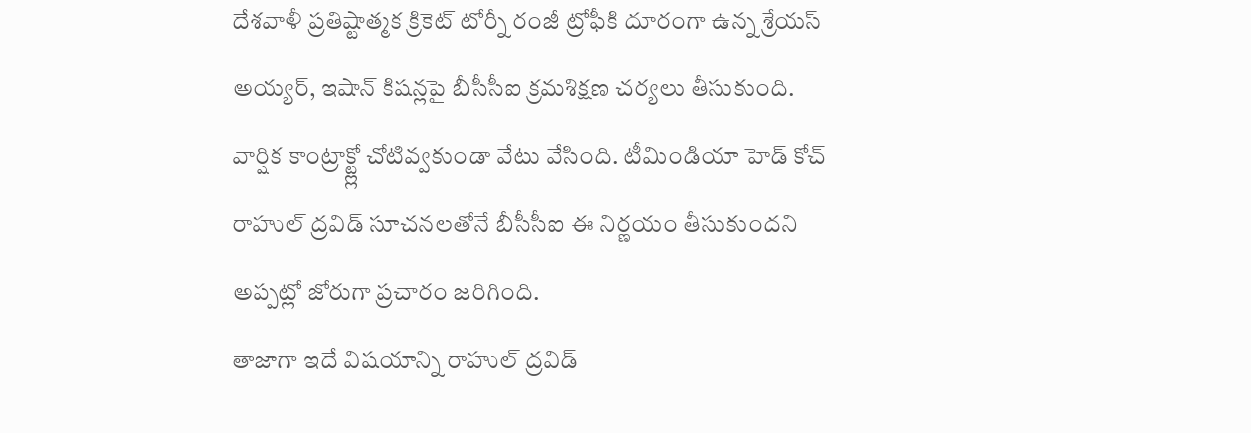దేశవాళీ ప్రతిష్టాత్మక క్రికెట్ టోర్నీ రంజీ ట్రోఫీకి దూరంగా ఉన్న శ్రేయస్ అయ్యర్, ఇషాన్ కిషన్లపై బీసీసీఐ క్రమశిక్షణ చర్యలు తీసుకుంది. వార్షిక కాంట్రాక్ట్ల్లో చోటివ్వకుండా వేటు వేసింది. టీమిండియా హెడ్ కోచ్ రాహుల్ ద్రవిడ్ సూచనలతోనే బీసీసీఐ ఈ నిర్ణయం తీసుకుందని అప్పట్లో జోరుగా ప్రచారం జరిగింది.
తాజాగా ఇదే విషయాన్ని రాహుల్ ద్రవిడ్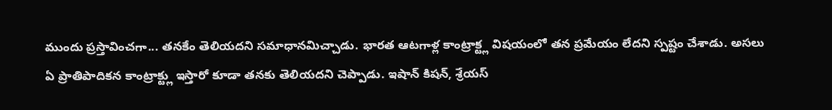ముందు ప్రస్తావించగా... తనకేం తెలియదని సమాధానమిచ్చాడు. భారత ఆటగాళ్ల కాంట్రాక్ట్ల విషయంలో తన ప్రమేయం లేదని స్పష్టం చేశాడు. అసలు ఏ ప్రాతిపాదికన కాంట్రాక్ట్లు ఇస్తారో కూడా తనకు తెలియదని చెప్పాడు. ఇషాన్ కిషన్, శ్రేయస్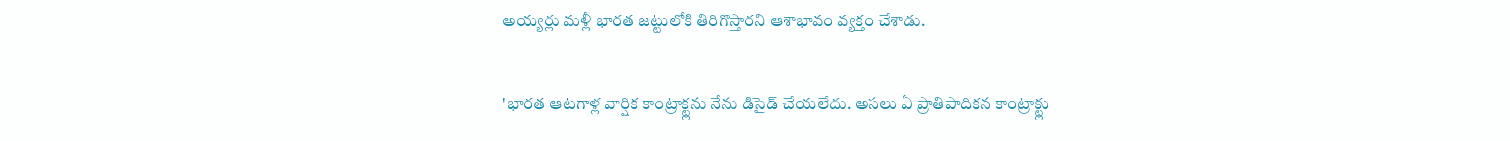అయ్యర్లు మళ్లీ భారత జట్టులోకి తిరిగొస్తారని ఆశాభావం వ్యక్తం చేశాడు.

'భారత ఆటగాళ్ల వార్షిక కాంట్రాక్ట్లను నేను డిసైడ్ చేయలేదు. అసలు ఏ ప్రాతిపాదికన కాంట్రాక్ట్లు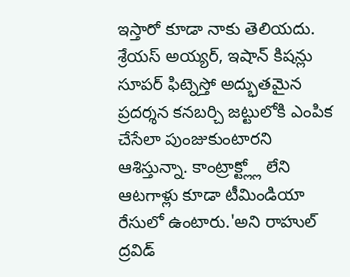ఇస్తారో కూడా నాకు తెలియదు. శ్రేయస్ అయ్యర్, ఇషాన్ కిషన్లు సూపర్ ఫిట్నెస్తో అద్భుతమైన ప్రదర్శన కనబర్చి జట్టులోకి ఎంపిక చేసేలా పుంజుకుంటారని ఆశిస్తున్నా. కాంట్రాక్ట్ల్లో లేని ఆటగాళ్లు కూడా టీమిండియా రేసులో ఉంటారు.'అని రాహుల్ ద్రవిడ్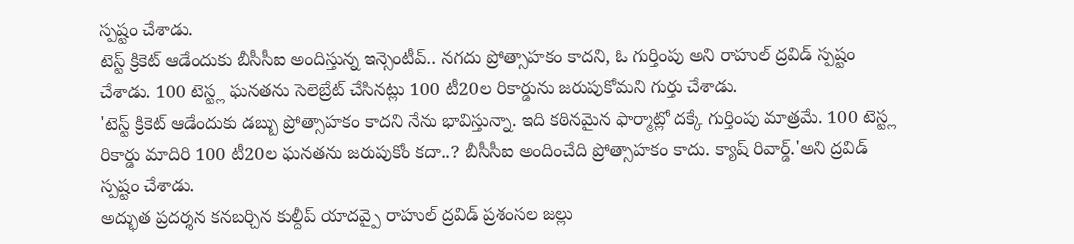స్పష్టం చేశాడు.
టెస్ట్ క్రికెట్ ఆడేందుకు బీసీసీఐ అందిస్తున్న ఇన్సెంటీవ్.. నగదు ప్రోత్సాహకం కాదని, ఓ గుర్తింపు అని రాహుల్ ద్రవిడ్ స్పష్టం చేశాడు. 100 టెస్ట్ల ఘనతను సెలెబ్రేట్ చేసినట్లు 100 టీ20ల రికార్డును జరుపుకోమని గుర్తు చేశాడు.
'టెస్ట్ క్రికెట్ ఆడేందుకు డబ్బు ప్రోత్సాహకం కాదని నేను భావిస్తున్నా. ఇది కఠినమైన ఫార్మాట్లో దక్కే గుర్తింపు మాత్రమే. 100 టెస్ట్ల రికార్డు మాదిరి 100 టీ20ల ఘనతను జరుపుకోం కదా..? బీసీసీఐ అందించేది ప్రోత్సాహకం కాదు. క్యాష్ రివార్డ్.'అని ద్రవిడ్ స్పష్టం చేశాడు.
అద్భుత ప్రదర్శన కనబర్చిన కుల్దీప్ యాదవ్పై రాహుల్ ద్రవిడ్ ప్రశంసల జల్లు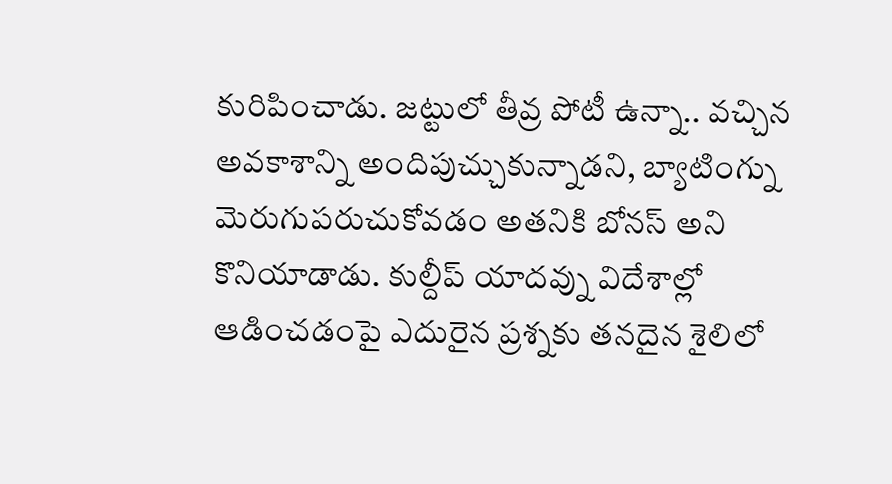కురిపించాడు. జట్టులో తీవ్ర పోటీ ఉన్నా.. వచ్చిన అవకాశాన్ని అందిపుచ్చుకున్నాడని, బ్యాటింగ్ను మెరుగుపరుచుకోవడం అతనికి బోనస్ అని కొనియాడాడు. కుల్దీప్ యాదవ్ను విదేశాల్లో ఆడించడంపై ఎదురైన ప్రశ్నకు తనదైన శైలిలో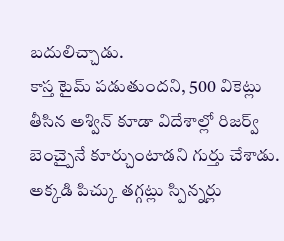బదులిచ్చాడు.
కాస్త టైమ్ పడుతుందని, 500 వికెట్లు తీసిన అశ్విన్ కూడా విదేశాల్లో రిజర్వ్ బెంచ్పైనే కూర్చుంటాడని గుర్తు చేశాడు. అక్కడి పిచ్కు తగ్గట్లు స్పిన్నర్లు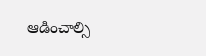ఆడించాల్సి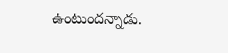ఉంటుందన్నాడు.